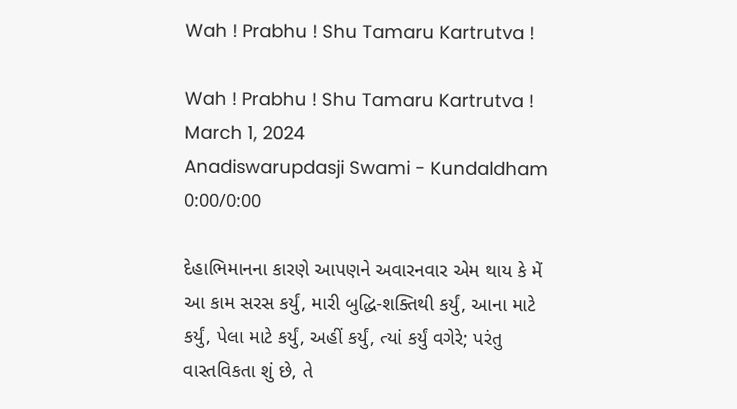Wah ! Prabhu ! Shu Tamaru Kartrutva !

Wah ! Prabhu ! Shu Tamaru Kartrutva !
March 1, 2024
Anadiswarupdasji Swami - Kundaldham
0:00/0:00

દેહાભિમાનના કારણે આપણને અવારનવાર એમ થાય કે મેં આ કામ સરસ કર્યું, મારી બુદ્ધિ-શક્તિથી કર્યું, આના માટે કર્યું, પેલા માટે કર્યું, અહીં કર્યું, ત્યાં કર્યું વગેરે; પરંતુ વાસ્તવિકતા શું છે, તે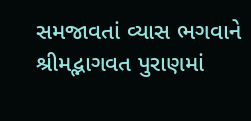સમજાવતાં વ્યાસ ભગવાને શ્રીમદ્ભાગવત પુરાણમાં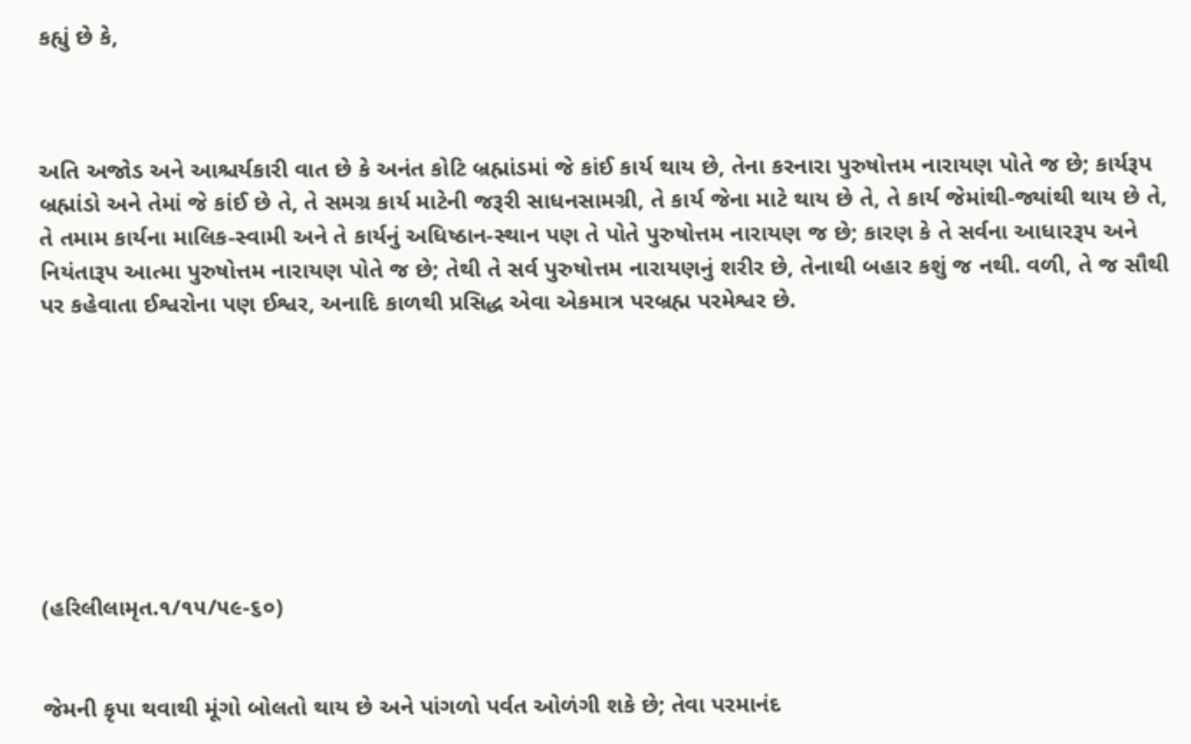કહ્યું છે કે,



અતિ અજોડ અને આશ્ચર્યકારી વાત છે કે અનંત કોટિ બ્રહ્માંડમાં જે કાંઈ કાર્ય થાય છે, તેના કરનારા પુરુષોત્તમ નારાયણ પોતે જ છે; કાર્યરૂપ બ્રહ્માંડો અને તેમાં જે કાંઈ છે તે, તે સમગ્ર કાર્ય માટેની જરૂરી સાધનસામગ્રી, તે કાર્ય જેના માટે થાય છે તે, તે કાર્ય જેમાંથી-જ્યાંથી થાય છે તે, તે તમામ કાર્યના માલિક-સ્વામી અને તે કાર્યનું અધિષ્ઠાન-સ્થાન પણ તે પોતે પુરુષોત્તમ નારાયણ જ છે; કારણ કે તે સર્વના આધારરૂપ અને નિયંતારૂપ આત્મા પુરુષોત્તમ નારાયણ પોતે જ છે; તેથી તે સર્વ પુરુષોત્તમ નારાયણનું શરીર છે, તેનાથી બહાર કશું જ નથી. વળી, તે જ સૌથી પર કહેવાતા ઈશ્વરોના પણ ઈશ્વર, અનાદિ કાળથી પ્રસિદ્ધ એવા એકમાત્ર પરબ્રહ્મ પરમેશ્વર છે.








(હરિલીલામૃત.૧/૧૫/૫૯-૬૦)


જેમની કૃપા થવાથી મૂંગો બોલતો થાય છે અને પાંગળો પર્વત ઓળંગી શકે છે; તેવા પરમાનંદ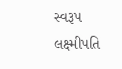સ્વરૂપ લક્ષ્મીપતિ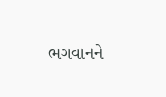ભગવાનને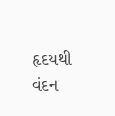હૃદયથી વંદન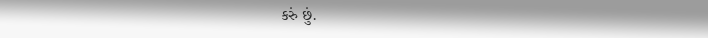કરું છું.